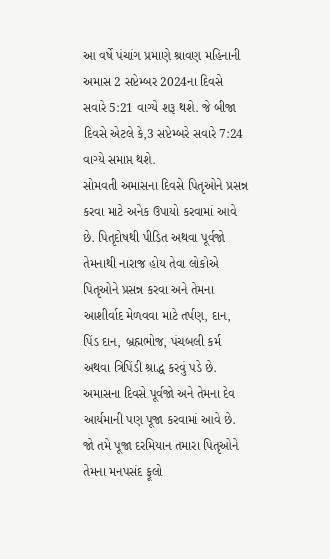આ વર્ષે પંચાંગ પ્રમાણે શ્રાવણ મહિનાની અમાસ 2 સપ્ટેમ્બર 2024ના દિવસે સવારે 5:21 વાગ્યે શરૂ થશે. જે બીજા દિવસે એટલે કે,3 સપ્ટેમ્બરે સવારે 7:24 વાગ્યે સમાપ્ત થશે.
સોમવતી અમાસના દિવસે પિતૃઓને પ્રસન્ન કરવા માટે અનેક ઉપાયો કરવામાં આવે છે. પિતૃદોષથી પીડિત અથવા પૂર્વજો તેમનાથી નારાજ હોય તેવા લોકોએ પિતૃઓને પ્રસન્ન કરવા અને તેમના આશીર્વાદ મેળવવા માટે તર્પણ, દાન, પિંડ દાન, બ્રહ્મભોજ, પંચબલી કર્મ અથવા ત્રિપિંડી શ્રાદ્ધ કરવું પડે છે.
અમાસના દિવસે પૂર્વજો અને તેમના દેવ આર્યમાની પણ પૂજા કરવામાં આવે છે. જો તમે પૂજા દરમિયાન તમારા પિતૃઓને તેમના મનપસંદ ફૂલો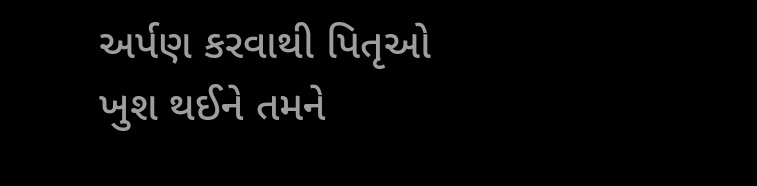અર્પણ કરવાથી પિતૃઓ ખુશ થઈને તમને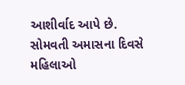આશીર્વાદ આપે છે.
સોમવતી અમાસના દિવસે મહિલાઓ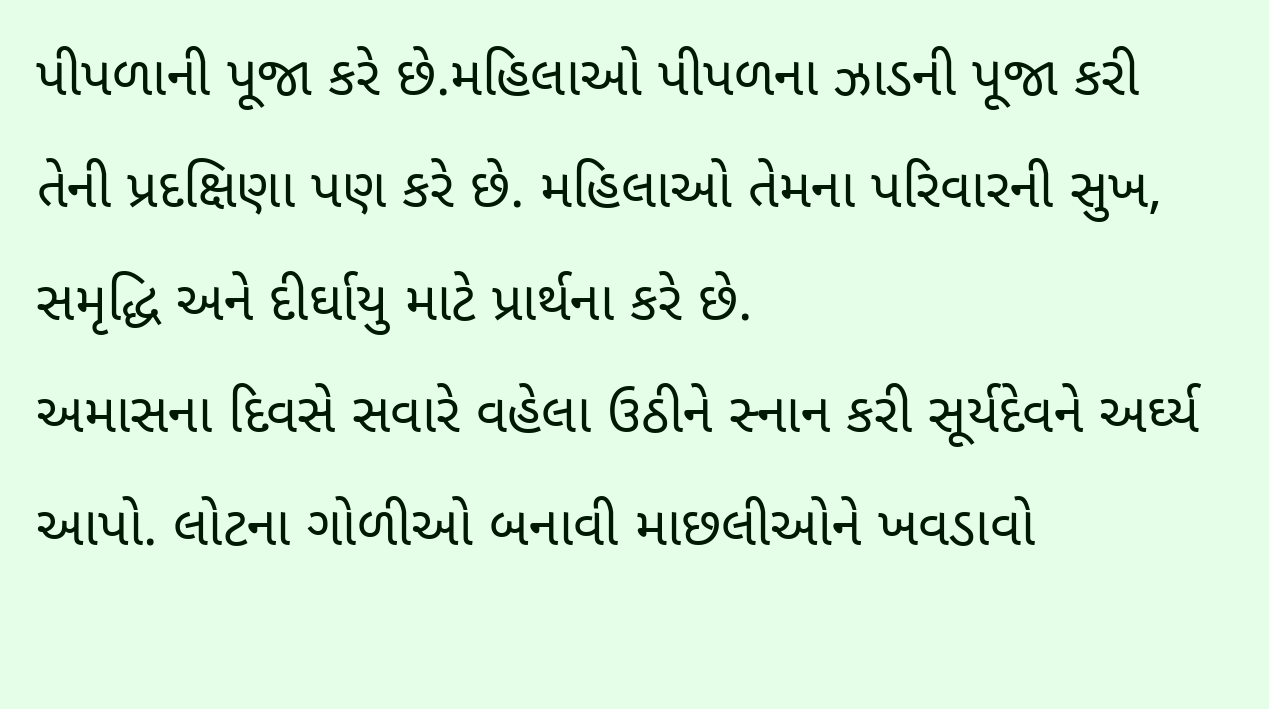પીપળાની પૂજા કરે છે.મહિલાઓ પીપળના ઝાડની પૂજા કરી તેની પ્રદક્ષિણા પણ કરે છે. મહિલાઓ તેમના પરિવારની સુખ, સમૃદ્ધિ અને દીર્ઘાયુ માટે પ્રાર્થના કરે છે.
અમાસના દિવસે સવારે વહેલા ઉઠીને સ્નાન કરી સૂર્યદેવને અર્ઘ્ય આપો. લોટના ગોળીઓ બનાવી માછલીઓને ખવડાવો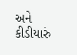અને કીડીયારું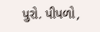પુરો. પીપળો,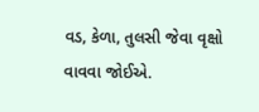વડ, કેળા, તુલસી જેવા વૃક્ષો વાવવા જોઈએ.